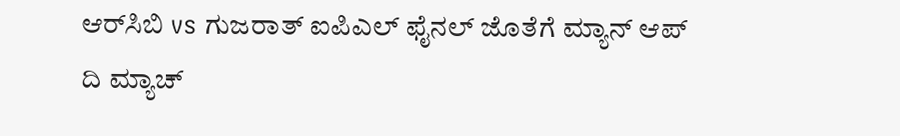ಆರ್‌ಸಿಬಿ vs ಗುಜರಾತ್ ಐಪಿಎಲ್ ಫೈನಲ್ ಜೊತೆಗೆ ಮ್ಯಾನ್ ಆಪ್ ದಿ ಮ್ಯಾಚ್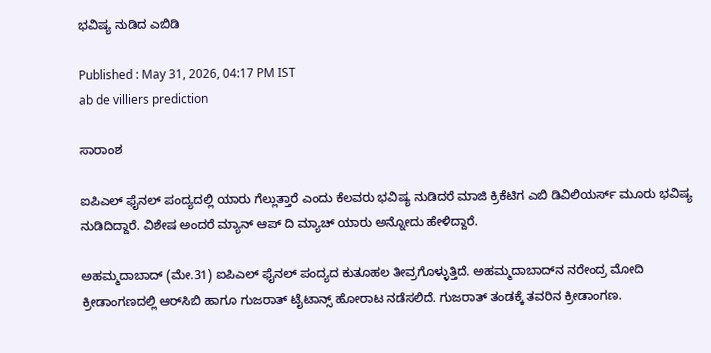ಭವಿಷ್ಯ ನುಡಿದ ಎಬಿಡಿ

Published : May 31, 2026, 04:17 PM IST
ab de villiers prediction

ಸಾರಾಂಶ

ಐಪಿಎಲ್ ಫೈನಲ್ ಪಂದ್ಯದಲ್ಲಿ ಯಾರು ಗೆಲ್ಲುತ್ತಾರೆ ಎಂದು ಕೆಲವರು ಭವಿಷ್ಯ ನುಡಿದರೆ ಮಾಜಿ ಕ್ರಿಕೆಟಿಗ ಎಬಿ ಡಿವಿಲಿಯರ್ಸ್ ಮೂರು ಭವಿಷ್ಯ ನುಡಿದಿದ್ದಾರೆ. ವಿಶೇಷ ಅಂದರೆ ಮ್ಯಾನ್ ಆಪ್ ದಿ ಮ್ಯಾಚ್ ಯಾರು ಅನ್ನೋದು ಹೇಳಿದ್ದಾರೆ.

ಅಹಮ್ಮದಾಬಾದ್ (ಮೇ.31) ಐಪಿಎಲ್ ಫೈನಲ್ ಪಂದ್ಯದ ಕುತೂಹಲ ತೀವ್ರಗೊಳ್ಳುತ್ತಿದೆ. ಅಹಮ್ಮದಾಬಾದ್‌ನ ನರೇಂದ್ರ ಮೋದಿ ಕ್ರೀಡಾಂಗಣದಲ್ಲಿ ಆರ್‌ಸಿಬಿ ಹಾಗೂ ಗುಜರಾತ್ ಟೈಟಾನ್ಸ್ ಹೋರಾಟ ನಡೆಸಲಿದೆ. ಗುಜರಾತ್ ತಂಡಕ್ಕೆ ತವರಿನ ಕ್ರೀಡಾಂಗಣ.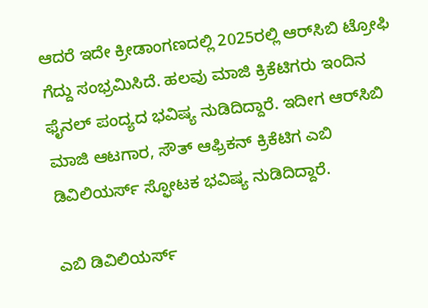ಆದರೆ ಇದೇ ಕ್ರೀಡಾಂಗಣದಲ್ಲಿ 2025ರಲ್ಲಿ ಆರ್‌ಸಿಬಿ ಟ್ರೋಫಿ ಗೆದ್ದು ಸಂಭ್ರಮಿಸಿದೆ. ಹಲವು ಮಾಜಿ ಕ್ರಿಕೆಟಿಗರು ಇಂದಿನ ಫೈನಲ್ ಪಂದ್ಯದ ಭವಿಷ್ಯ ನುಡಿದಿದ್ದಾರೆ. ಇದೀಗ ಆರ್‌ಸಿಬಿ ಮಾಜಿ ಆಟಗಾರ, ಸೌತ್ ಆಫ್ರಿಕನ್ ಕ್ರಿಕೆಟಿಗ ಎಬಿ ಡಿವಿಲಿಯರ್ಸ್ ಸ್ಫೋಟಕ ಭವಿಷ್ಯ ನುಡಿದಿದ್ದಾರೆ.

ಎಬಿ ಡಿವಿಲಿಯರ್ಸ್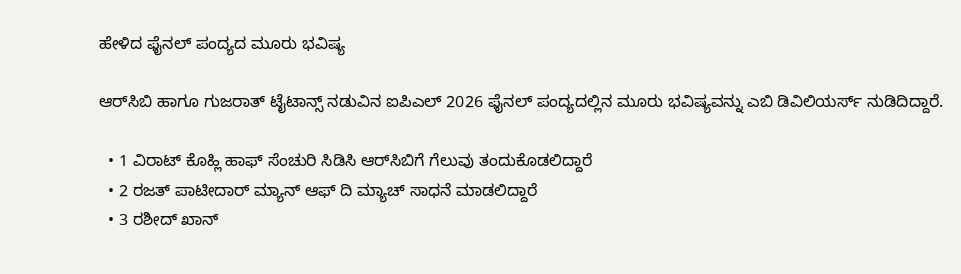ಹೇಳಿದ ಫೈನಲ್ ಪಂದ್ಯದ ಮೂರು ಭವಿಷ್ಯ

ಆರ್‌ಸಿಬಿ ಹಾಗೂ ಗುಜರಾತ್ ಟೈಟಾನ್ಸ್ ನಡುವಿನ ಐಪಿಎಲ್ 2026 ಫೈನಲ್ ಪಂದ್ಯದಲ್ಲಿನ ಮೂರು ಭವಿಷ್ಯವನ್ನು ಎಬಿ ಡಿವಿಲಿಯರ್ಸ್ ನುಡಿದಿದ್ದಾರೆ.

  • 1 ವಿರಾಟ್ ಕೊಹ್ಲಿ ಹಾಫ್ ಸೆಂಚುರಿ ಸಿಡಿಸಿ ಆರ್‌ಸಿಬಿಗೆ ಗೆಲುವು ತಂದುಕೊಡಲಿದ್ದಾರೆ
  • 2 ರಜತ್ ಪಾಟೀದಾರ್‌ ಮ್ಯಾನ್ ಆಫ್ ದಿ ಮ್ಯಾಚ್ ಸಾಧನೆ ಮಾಡಲಿದ್ದಾರೆ
  • 3 ರಶೀದ್ ಖಾನ್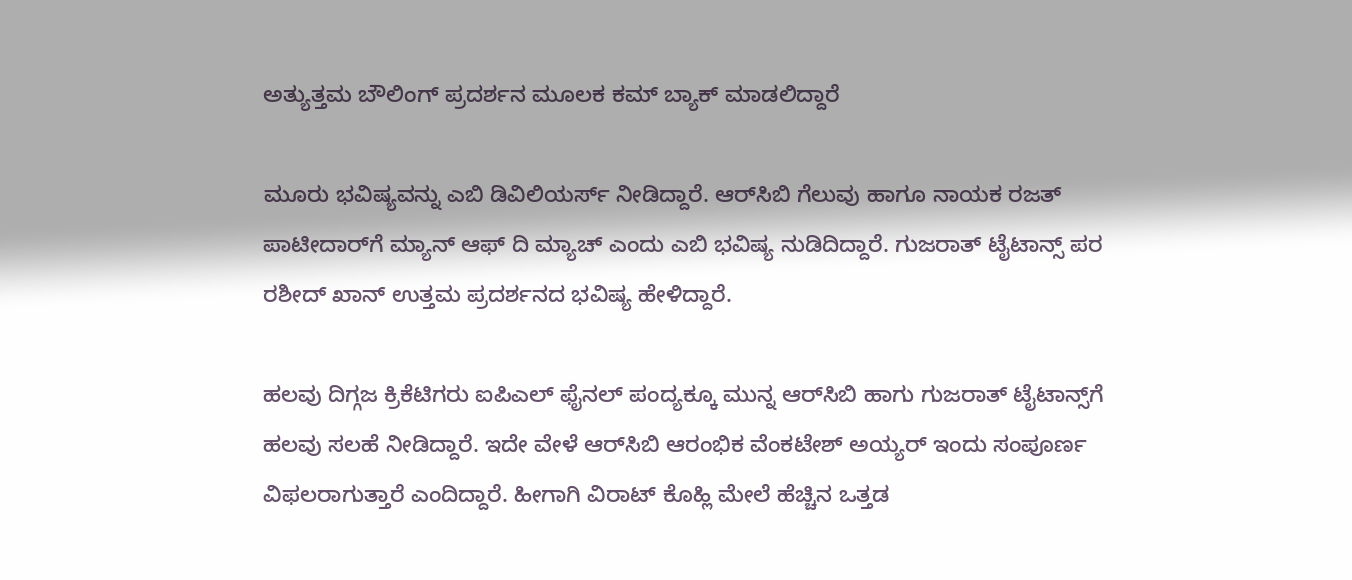ಅತ್ಯುತ್ತಮ ಬೌಲಿಂಗ್ ಪ್ರದರ್ಶನ ಮೂಲಕ ಕಮ್ ಬ್ಯಾಕ್ ಮಾಡಲಿದ್ದಾರೆ

ಮೂರು ಭವಿಷ್ಯವನ್ನು ಎಬಿ ಡಿವಿಲಿಯರ್ಸ್ ನೀಡಿದ್ದಾರೆ. ಆರ್‌ಸಿಬಿ ಗೆಲುವು ಹಾಗೂ ನಾಯಕ ರಜತ್ ಪಾಟೀದಾರ್‌ಗೆ ಮ್ಯಾನ್ ಆಫ್ ದಿ ಮ್ಯಾಚ್ ಎಂದು ಎಬಿ ಭವಿಷ್ಯ ನುಡಿದಿದ್ದಾರೆ. ಗುಜರಾತ್ ಟೈಟಾನ್ಸ್ ಪರ ರಶೀದ್ ಖಾನ್ ಉತ್ತಮ ಪ್ರದರ್ಶನದ ಭವಿಷ್ಯ ಹೇಳಿದ್ದಾರೆ.

ಹಲವು ದಿಗ್ಗಜ ಕ್ರಿಕೆಟಿಗರು ಐಪಿಎಲ್ ಫೈನಲ್ ಪಂದ್ಯಕ್ಕೂ ಮುನ್ನ ಆರ್‌ಸಿಬಿ ಹಾಗು ಗುಜರಾತ್ ಟೈಟಾನ್ಸ್‌ಗೆ ಹಲವು ಸಲಹೆ ನೀಡಿದ್ದಾರೆ. ಇದೇ ವೇಳೆ ಆರ್‌ಸಿಬಿ ಆರಂಭಿಕ ವೆಂಕಟೇಶ್ ಅಯ್ಯರ್ ಇಂದು ಸಂಪೂರ್ಣ ವಿಫಲರಾಗುತ್ತಾರೆ ಎಂದಿದ್ದಾರೆ. ಹೀಗಾಗಿ ವಿರಾಟ್ ಕೊಹ್ಲಿ ಮೇಲೆ ಹೆಚ್ಚಿನ ಒತ್ತಡ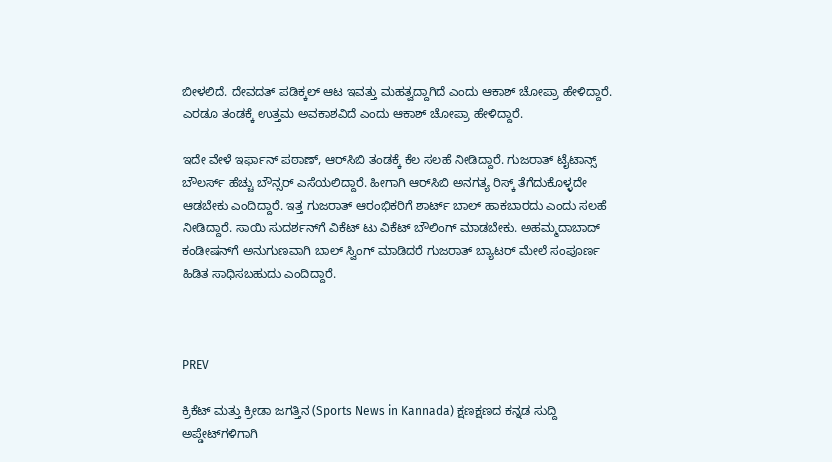ಬೀಳಲಿದೆ. ದೇವದತ್ ಪಡಿಕ್ಕಲ್ ಆಟ ಇವತ್ತು ಮಹತ್ವದ್ದಾಗಿದೆ ಎಂದು ಆಕಾಶ್ ಚೋಪ್ರಾ ಹೇಳಿದ್ದಾರೆ. ಎರಡೂ ತಂಡಕ್ಕೆ ಉತ್ತಮ ಅವಕಾಶವಿದೆ ಎಂದು ಆಕಾಶ್ ಚೋಪ್ರಾ ಹೇಳಿದ್ದಾರೆ.

ಇದೇ ವೇಳೆ ಇರ್ಫಾನ್ ಪಠಾಣ್, ಆರ್‌ಸಿಬಿ ತಂಡಕ್ಕೆ ಕೆಲ ಸಲಹೆ ನೀಡಿದ್ದಾರೆ. ಗುಜರಾತ್ ಟೈಟಾನ್ಸ್ ಬೌಲರ್ಸ್ ಹೆಚ್ಚು ಬೌನ್ಸರ್ ಎಸೆಯಲಿದ್ದಾರೆ. ಹೀಗಾಗಿ ಆರ್‌ಸಿಬಿ ಅನಗತ್ಯ ರಿಸ್ಕ್ ತೆಗೆದುಕೊಳ್ಳದೇ ಆಡಬೇಕು ಎಂದಿದ್ದಾರೆ. ಇತ್ತ ಗುಜರಾತ್ ಆರಂಭಿಕರಿಗೆ ಶಾರ್ಟ್ ಬಾಲ್ ಹಾಕಬಾರದು ಎಂದು ಸಲಹೆ ನೀಡಿದ್ದಾರೆ. ಸಾಯಿ ಸುದರ್ಶನ್‌ಗೆ ವಿಕೆಟ್ ಟು ವಿಕೆಟ್ ಬೌಲಿಂಗ್ ಮಾಡಬೇಕು. ಅಹಮ್ಮದಾಬಾದ್ ಕಂಡೀಷನ್‌‍ಗೆ ಅನುಗುಣವಾಗಿ ಬಾಲ್ ಸ್ವಿಂಗ್ ಮಾಡಿದರೆ ಗುಜರಾತ್ ಬ್ಯಾಟರ್ ಮೇಲೆ ಸಂಪೂರ್ಣ ಹಿಡಿತ ಸಾಧಿಸಬಹುದು ಎಂದಿದ್ದಾರೆ.



PREV

ಕ್ರಿಕೆಟ್ ಮತ್ತು ಕ್ರೀಡಾ ಜಗತ್ತಿನ (Sports News in Kannada) ಕ್ಷಣಕ್ಷಣದ ಕನ್ನಡ ಸುದ್ದಿ ಅಪ್ಡೇಟ್‌ಗಳಿಗಾಗಿ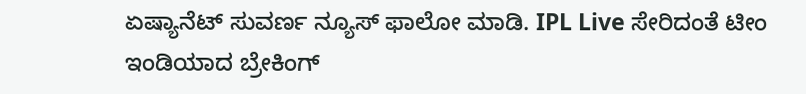ಏಷ್ಯಾನೆಟ್ ಸುವರ್ಣ ನ್ಯೂಸ್‌ ಫಾಲೋ ಮಾಡಿ. IPL Live ಸೇರಿದಂತೆ ಟೀಂ ಇಂಡಿಯಾದ ಬ್ರೇಕಿಂಗ್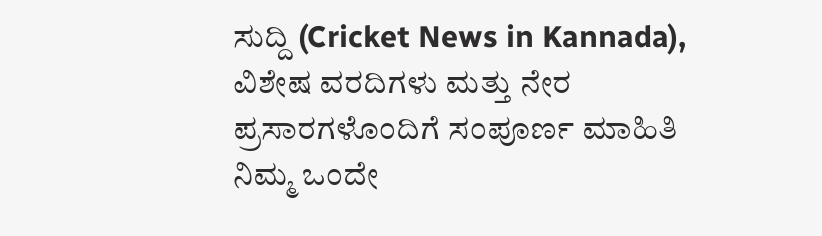ಸುದ್ದಿ (Cricket News in Kannada), ವಿಶೇಷ ವರದಿಗಳು ಮತ್ತು ನೇರ ಪ್ರಸಾರಗಳೊಂದಿಗೆ ಸಂಪೂರ್ಣ ಮಾಹಿತಿ ನಿಮ್ಮ ಒಂದೇ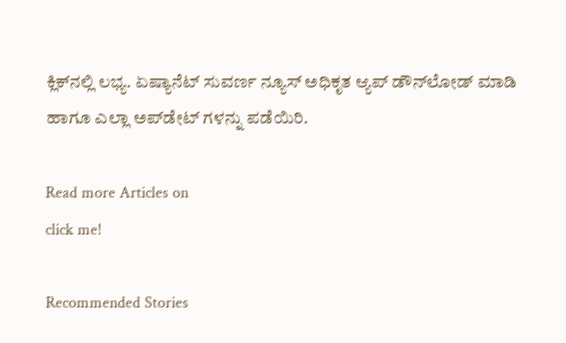ಕ್ಲಿಕ್‌ನಲ್ಲಿ ಲಭ್ಯ. ಏಷ್ಯಾನೆಟ್ ಸುವರ್ಣ ನ್ಯೂಸ್ ಅಧಿಕೃತ ಆ್ಯಪ್ ಡೌನ್‌ಲೋಡ್ ಮಾಡಿ ಹಾಗೂ ಎಲ್ಲಾ ಅಪ್‌ಡೇಟ್ ಗಳನ್ನು ಪಡೆಯಿರಿ.

Read more Articles on
click me!

Recommended Stories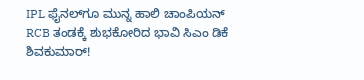IPL ಫೈನಲ್‌ಗೂ ಮುನ್ನ ಹಾಲಿ ಚಾಂಪಿಯನ್‌ RCB ತಂಡಕ್ಕೆ ಶುಭಕೋರಿದ ಭಾವಿ ಸಿಎಂ ಡಿಕೆ ಶಿವಕುಮಾರ್!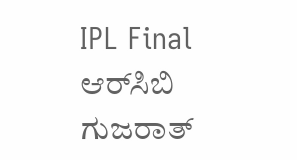IPL Final ಆರ್‌ಸಿಬಿ ಗುಜರಾತ್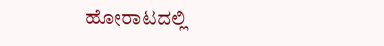ಹೋರಾಟದಲ್ಲಿ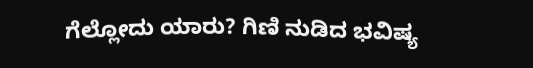ಗೆಲ್ಲೋದು ಯಾರು? ಗಿಣಿ ನುಡಿದ ಭವಿಷ್ಯ